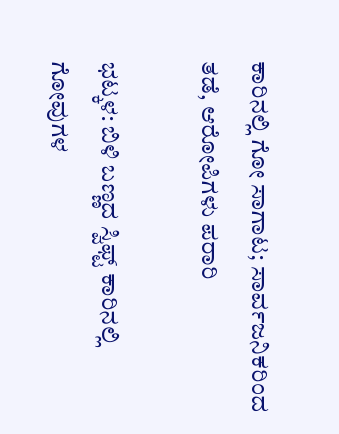ಕಾರಿನಲ್ಲಿ ಗೋ ಸಾಗಾಟ; ಸಾರ್ವಜನಿಕರಿಂದ ತಡೆ, ಆರೋಪಿಗಳು ಪರಾರಿ

ಭಟ್ಕಳ: ಬಿಳಿ ಬಣ್ಣದ ಸ್ವಿಫ್ಟ್ ಕಾರಿನಲ್ಲಿ ಗೋವುಗಳ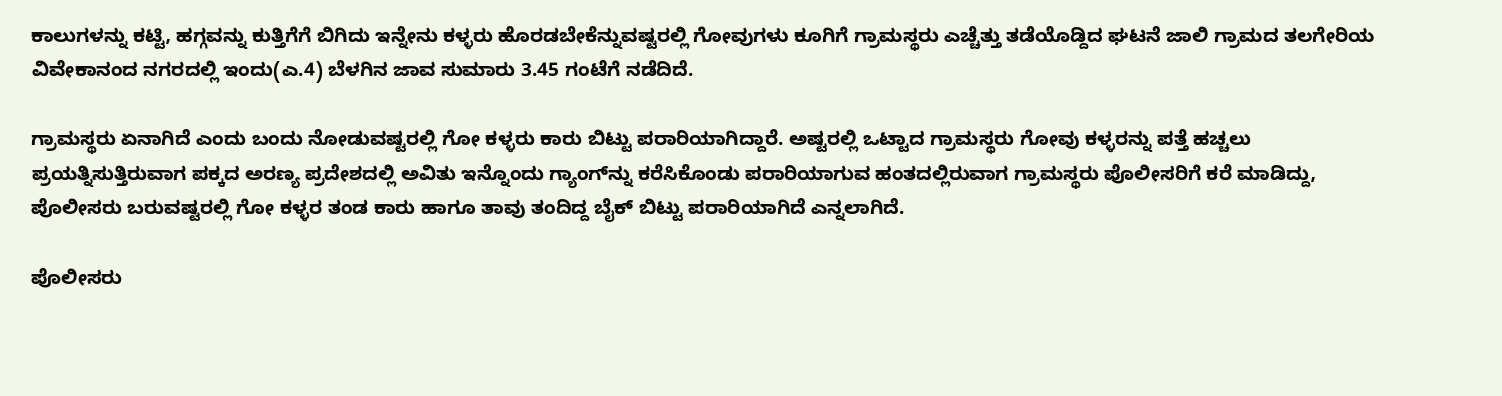ಕಾಲುಗಳನ್ನು ಕಟ್ಟಿ, ಹಗ್ಗವನ್ನು ಕುತ್ತಿಗೆಗೆ ಬಿಗಿದು ಇನ್ನೇನು ಕಳ್ಳರು ಹೊರಡಬೇಕೆನ್ನುವಷ್ಟರಲ್ಲಿ ಗೋವುಗಳು ಕೂಗಿಗೆ ಗ್ರಾಮಸ್ಥರು ಎಚ್ಚೆತ್ತು ತಡೆಯೊಡ್ದಿದ ಘಟನೆ ಜಾಲಿ ಗ್ರಾಮದ ತಲಗೇರಿಯ ವಿವೇಕಾನಂದ ನಗರದಲ್ಲಿ ಇಂದು(ಎ.4) ಬೆಳಗಿನ ಜಾವ ಸುಮಾರು 3.45 ಗಂಟೆಗೆ ನಡೆದಿದೆ.

ಗ್ರಾಮಸ್ಥರು ಏನಾಗಿದೆ ಎಂದು ಬಂದು ನೋಡುವಷ್ಟರಲ್ಲಿ ಗೋ ಕಳ್ಳರು ಕಾರು ಬಿಟ್ಟು ಪರಾರಿಯಾಗಿದ್ದಾರೆ. ಅಷ್ಟರಲ್ಲಿ ಒಟ್ಟಾದ ಗ್ರಾಮಸ್ಥರು ಗೋವು ಕಳ್ಳರನ್ನು ಪತ್ತೆ ಹಚ್ಚಲು ಪ್ರಯತ್ನಿಸುತ್ತಿರುವಾಗ ಪಕ್ಕದ ಅರಣ್ಯ ಪ್ರದೇಶದಲ್ಲಿ ಅವಿತು ಇನ್ನೊಂದು ಗ್ಯಾಂಗ್‌ನ್ನು ಕರೆಸಿಕೊಂಡು ಪರಾರಿಯಾಗುವ ಹಂತದಲ್ಲಿರುವಾಗ ಗ್ರಾಮಸ್ಥರು ಪೊಲೀಸರಿಗೆ ಕರೆ ಮಾಡಿದ್ದು, ಪೊಲೀಸರು ಬರುವಷ್ಟರಲ್ಲಿ ಗೋ ಕಳ್ಳರ ತಂಡ ಕಾರು ಹಾಗೂ ತಾವು ತಂದಿದ್ದ ಬೈಕ್ ಬಿಟ್ಟು ಪರಾರಿಯಾಗಿದೆ ಎನ್ನಲಾಗಿದೆ.

ಪೊಲೀಸರು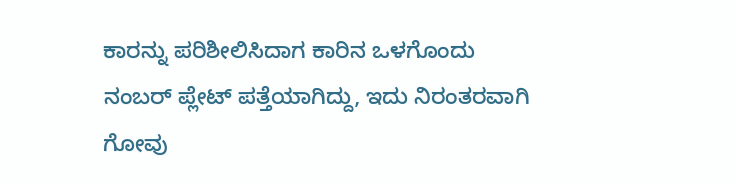ಕಾರನ್ನು ಪರಿಶೀಲಿಸಿದಾಗ ಕಾರಿನ ಒಳಗೊಂದು ನಂಬರ್ ಪ್ಲೇಟ್ ಪತ್ತೆಯಾಗಿದ್ದು, ಇದು ನಿರಂತರವಾಗಿ ಗೋವು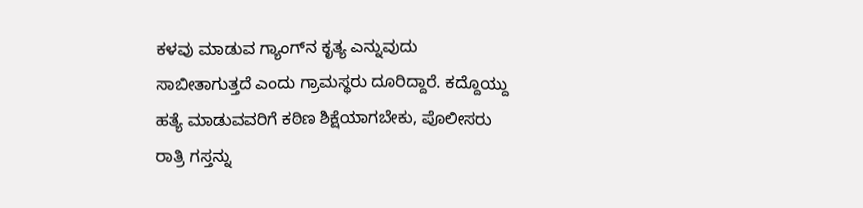ಕಳವು ಮಾಡುವ ಗ್ಯಾಂಗ್‌ನ ಕೃತ್ಯ ಎನ್ನುವುದು ಸಾಬೀತಾಗುತ್ತದೆ ಎಂದು ಗ್ರಾಮಸ್ಥರು ದೂರಿದ್ದಾರೆ. ಕದ್ದೊಯ್ದು ಹತ್ಯೆ ಮಾಡುವವರಿಗೆ ಕಠಿಣ ಶಿಕ್ಷೆಯಾಗಬೇಕು, ಪೊಲೀಸರು ರಾತ್ರಿ ಗಸ್ತನ್ನು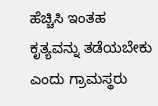ಹೆಚ್ಚಿಸಿ ಇಂತಹ ಕೃತ್ಯವನ್ನು ತಡೆಯಬೇಕು ಎಂದು ಗ್ರಾಮಸ್ಥರು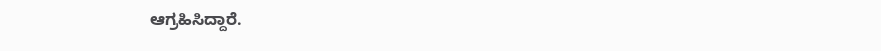ಆಗ್ರಹಿಸಿದ್ದಾರೆ.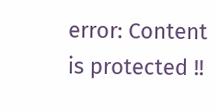error: Content is protected !!